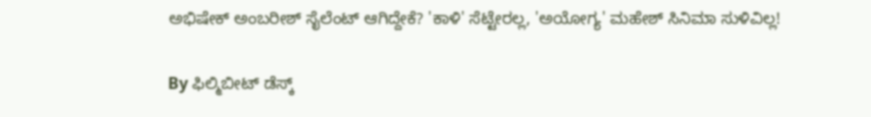ಅಭಿಷೇಕ್ ಅಂಬರೀಶ್ ಸೈಲೆಂಟ್ ಆಗಿದ್ದೇಕೆ? 'ಕಾಳಿ' ಸೆಟ್ಟೇರಲ್ಲ, 'ಅಯೋಗ್ಯ' ಮಹೇಶ್ ಸಿನಿಮಾ ಸುಳಿವಿಲ್ಲ!

By ಫಿಲ್ಮಿಬೀಟ್ ಡೆಸ್ಕ್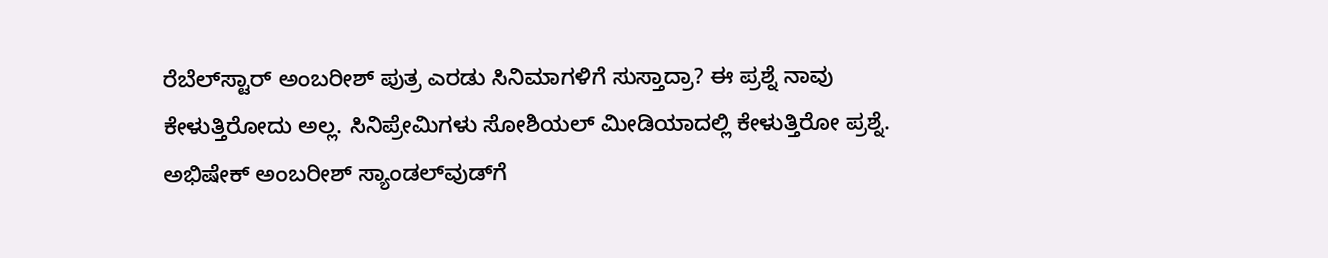ರೆಬೆಲ್‌ಸ್ಟಾರ್ ಅಂಬರೀಶ್ ಪುತ್ರ ಎರಡು ಸಿನಿಮಾಗಳಿಗೆ ಸುಸ್ತಾದ್ರಾ? ಈ ಪ್ರಶ್ನೆ ನಾವು ಕೇಳುತ್ತಿರೋದು ಅಲ್ಲ. ಸಿನಿಪ್ರೇಮಿಗಳು ಸೋಶಿಯಲ್ ಮೀಡಿಯಾದಲ್ಲಿ ಕೇಳುತ್ತಿರೋ ಪ್ರಶ್ನೆ. ಅಭಿಷೇಕ್ ಅಂಬರೀಶ್ ಸ್ಯಾಂಡಲ್‌ವುಡ್‌ಗೆ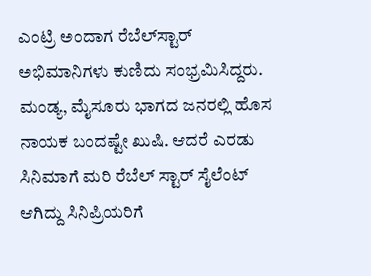ಎಂಟ್ರಿ ಅಂದಾಗ ರೆಬೆಲ್‌ಸ್ಟಾರ್ ಅಭಿಮಾನಿಗಳು ಕುಣಿದು ಸಂಭ್ರಮಿಸಿದ್ದರು. ಮಂಡ್ಯ, ಮೈಸೂರು ಭಾಗದ ಜನರಲ್ಲಿ ಹೊಸ ನಾಯಕ ಬಂದಷ್ಟೇ ಖುಷಿ. ಆದರೆ ಎರಡು ಸಿನಿಮಾಗೆ ಮರಿ ರೆಬೆಲ್ ಸ್ಟಾರ್ ಸೈಲೆಂಟ್ ಆಗಿದ್ದು ಸಿನಿಪ್ರಿಯರಿಗೆ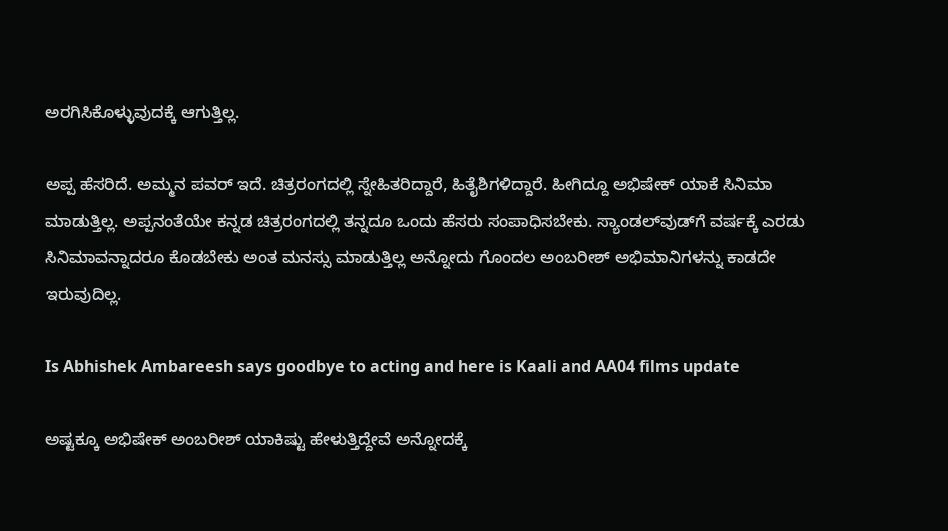ಅರಗಿಸಿಕೊಳ್ಳುವುದಕ್ಕೆ ಆಗುತ್ತಿಲ್ಲ.

ಅಪ್ಪ ಹೆಸರಿದೆ. ಅಮ್ಮನ ಪವರ್‌ ಇದೆ. ಚಿತ್ರರಂಗದಲ್ಲಿ ಸ್ನೇಹಿತರಿದ್ದಾರೆ, ಹಿತೈಶಿಗಳಿದ್ದಾರೆ. ಹೀಗಿದ್ದೂ ಅಭಿಷೇಕ್ ಯಾಕೆ ಸಿನಿಮಾ ಮಾಡುತ್ತಿಲ್ಲ. ಅಪ್ಪನಂತೆಯೇ ಕನ್ನಡ ಚಿತ್ರರಂಗದಲ್ಲಿ ತನ್ನದೂ ಒಂದು ಹೆಸರು ಸಂಪಾಧಿಸಬೇಕು. ಸ್ಯಾಂಡಲ್‌ವುಡ್‌ಗೆ ವರ್ಷಕ್ಕೆ ಎರಡು ಸಿನಿಮಾವನ್ನಾದರೂ ಕೊಡಬೇಕು ಅಂತ ಮನಸ್ಸು ಮಾಡುತ್ತಿಲ್ಲ ಅನ್ನೋದು ಗೊಂದಲ ಅಂಬರೀಶ್ ಅಭಿಮಾನಿಗಳನ್ನು ಕಾಡದೇ ಇರುವುದಿಲ್ಲ.

Is Abhishek Ambareesh says goodbye to acting and here is Kaali and AA04 films update

ಅಷ್ಟಕ್ಕೂ ಅಭಿಷೇಕ್ ಅಂಬರೀಶ್ ಯಾಕಿಷ್ಟು ಹೇಳುತ್ತಿದ್ದೇವೆ ಅನ್ನೋದಕ್ಕೆ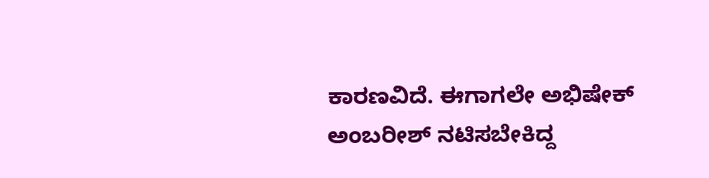ಕಾರಣವಿದೆ. ಈಗಾಗಲೇ ಅಭಿಷೇಕ್ ಅಂಬರೀಶ್ ನಟಿಸಬೇಕಿದ್ದ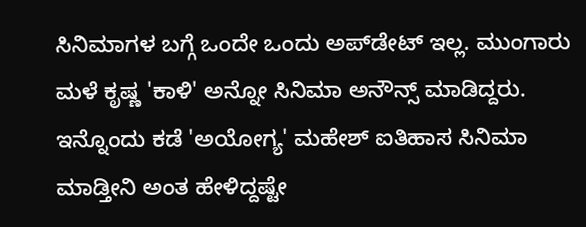ಸಿನಿಮಾಗಳ ಬಗ್ಗೆ ಒಂದೇ ಒಂದು ಅಪ್‌ಡೇಟ್‌ ಇಲ್ಲ. ಮುಂಗಾರು ಮಳೆ ಕೃಷ್ಣ 'ಕಾಳಿ' ಅನ್ನೋ ಸಿನಿಮಾ ಅನೌನ್ಸ್ ಮಾಡಿದ್ದರು. ಇನ್ನೊಂದು ಕಡೆ 'ಅಯೋಗ್ಯ' ಮಹೇಶ್ ಐತಿಹಾಸ ಸಿನಿಮಾ ಮಾಡ್ತೀನಿ ಅಂತ ಹೇಳಿದ್ದಷ್ಟೇ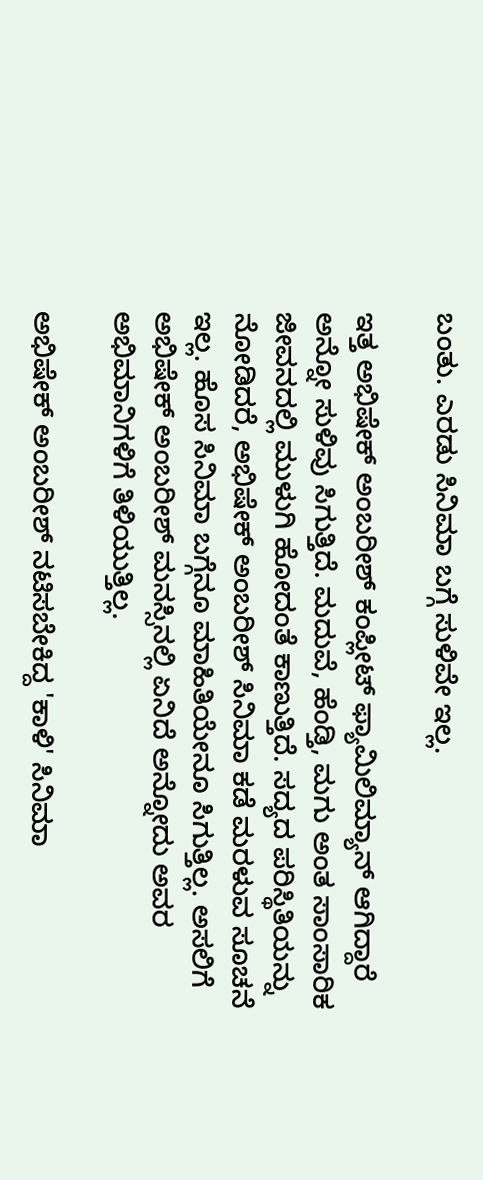ಬಂತು. ಎರಡು ಸಿನಿಮಾ ಬಗ್ಗೆ ಸುಳಿವೇ ಇಲ್ಲ.

ಇತ್ತ ಅಭಿಷೇಕ್ ಅಂಬರೀಶ್ ಕಂಪ್ಲೀಟ್ ಫ್ಯಾಮಿಲಿಮ್ಯಾನ್ ಆಗಿದ್ದಾರೆ ಅನ್ನೋ ಸುಳಿವು ಸಿಗುತ್ತಿದೆ. ಮದುವೆ, ಹೆಂಡ್ತಿ, ಮಗು ಅಂತ ಸಾಂಸಾರಿಕ ಜೀವನದಲ್ಲಿ ಮುಳುಗಿ ಹೋದಂತೆ ಕಾಣುತ್ತಿದೆ. ಸದ್ಯದ ಪರಿಸ್ಥಿತಿಯನ್ನು ನೋಡಿದರೆ, ಅಭಿಷೇಕ್ ಅಂಬರೀಶ್ ಸಿನಿಮಾ ಕಡೆ ಮರಳುವ ಸೂಚನೆ ಇಲ್ಲ. ಹೊಸ ಸಿನಿಮಾ ಬಗ್ಗೆನೂ ಮಾಹಿತಿಯೇನೂ ಸಿಗುತ್ತಿಲ್ಲ. ಅಸಲಿಗೆ ಅಭಿಷೇಕ್ ಅಂಬರೀಶ್ ಮನಸ್ಸಿನಲ್ಲಿ ಏನಿದೆ ಅನ್ನೋದು ಅವರ ಅಭಿಮಾನಿಗಳಿಗೆ ತಿಳಿಯುತ್ತಿಲ್ಲ.

ಅಭಿಷೇಕ್ ಅಂಬರೀಶ್ ನಟಿಸಬೇಕಿದ್ದ 'ಕಾಳಿ' ಸಿನಿಮಾ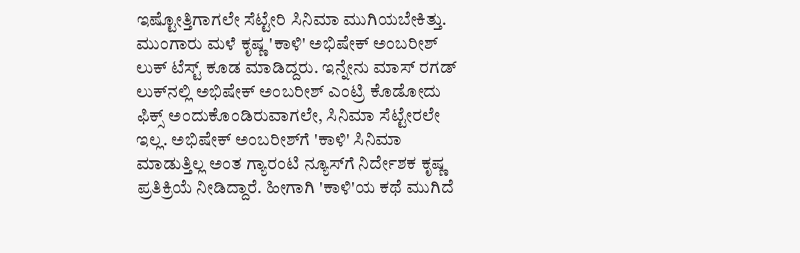ಇಷ್ಟೋತ್ತಿಗಾಗಲೇ ಸೆಟ್ಟೇರಿ ಸಿನಿಮಾ ಮುಗಿಯಬೇಕಿತ್ತು. ಮುಂಗಾರು ಮಳೆ ಕೃಷ್ಣ 'ಕಾಳಿ' ಅಭಿಷೇಕ್ ಅಂಬರೀಶ್ ಲುಕ್ ಟೆಸ್ಟ್‌ ಕೂಡ ಮಾಡಿದ್ದರು. ಇನ್ನೇನು ಮಾಸ್ ರಗಡ್ ಲುಕ್‌ನಲ್ಲಿ ಅಭಿಷೇಕ್ ಅಂಬರೀಶ್ ಎಂಟ್ರಿ ಕೊಡೋದು ಫಿಕ್ಸ್ ಅಂದುಕೊಂಡಿರುವಾಗಲೇ, ಸಿನಿಮಾ ಸೆಟ್ಟೇರಲೇ ಇಲ್ಲ. ಅಭಿಷೇಕ್ ಅಂಬರೀಶ್‌ಗೆ 'ಕಾಳಿ' ಸಿನಿಮಾ ಮಾಡುತ್ತಿಲ್ಲ ಅಂತ ಗ್ಯಾರಂಟಿ ನ್ಯೂಸ್‌ಗೆ ನಿರ್ದೇಶಕ ಕೃಷ್ಣ ಪ್ರತಿಕ್ರಿಯೆ ನೀಡಿದ್ದಾರೆ. ಹೀಗಾಗಿ 'ಕಾಳಿ'ಯ ಕಥೆ ಮುಗಿದೆ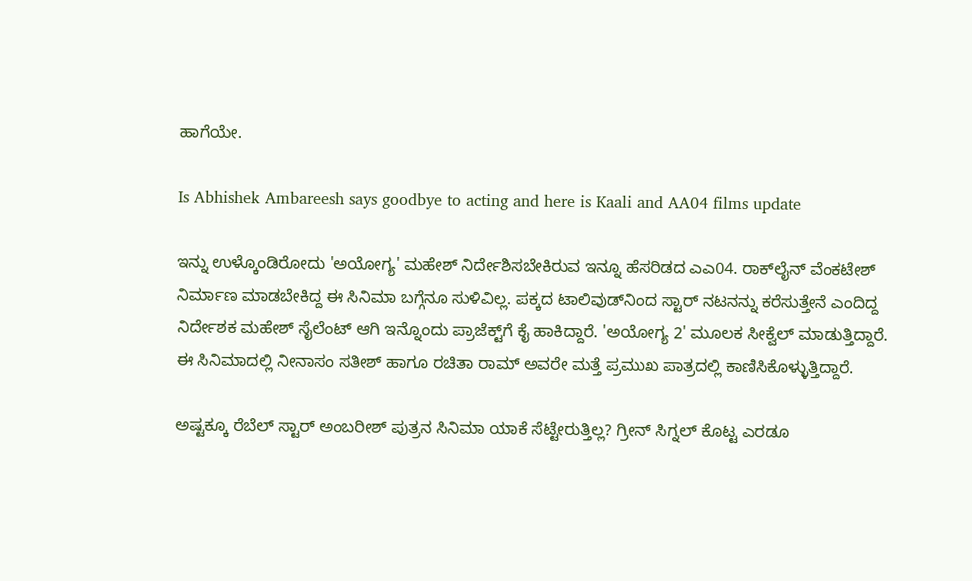ಹಾಗೆಯೇ.

Is Abhishek Ambareesh says goodbye to acting and here is Kaali and AA04 films update

ಇನ್ನು ಉಳ್ಕೊಂಡಿರೋದು 'ಅಯೋಗ್ಯ' ಮಹೇಶ್ ನಿರ್ದೇಶಿಸಬೇಕಿರುವ ಇನ್ನೂ ಹೆಸರಿಡದ ಎಎ04. ರಾಕ್‌ಲೈನ್ ವೆಂಕಟೇಶ್ ನಿರ್ಮಾಣ ಮಾಡಬೇಕಿದ್ದ ಈ ಸಿನಿಮಾ ಬಗ್ಗೆನೂ ಸುಳಿವಿಲ್ಲ. ಪಕ್ಕದ ಟಾಲಿವುಡ್‌ನಿಂದ ಸ್ಟಾರ್‌ ನಟನನ್ನು ಕರೆಸುತ್ತೇನೆ ಎಂದಿದ್ದ ನಿರ್ದೇಶಕ ಮಹೇಶ್ ಸೈಲೆಂಟ್ ಆಗಿ ಇನ್ನೊಂದು ಪ್ರಾಜೆಕ್ಟ್‌ಗೆ ಕೈ ಹಾಕಿದ್ದಾರೆ. 'ಅಯೋಗ್ಯ 2' ಮೂಲಕ ಸೀಕ್ವೆಲ್ ಮಾಡುತ್ತಿದ್ದಾರೆ. ಈ ಸಿನಿಮಾದಲ್ಲಿ ನೀನಾಸಂ ಸತೀಶ್ ಹಾಗೂ ರಚಿತಾ ರಾಮ್ ಅವರೇ ಮತ್ತೆ ಪ್ರಮುಖ ಪಾತ್ರದಲ್ಲಿ ಕಾಣಿಸಿಕೊಳ್ಳುತ್ತಿದ್ದಾರೆ.

ಅಷ್ಟಕ್ಕೂ ರೆಬೆಲ್ ಸ್ಟಾರ್ ಅಂಬರೀಶ್ ಪುತ್ರನ ಸಿನಿಮಾ ಯಾಕೆ ಸೆಟ್ಟೇರುತ್ತಿಲ್ಲ? ಗ್ರೀನ್ ಸಿಗ್ನಲ್ ಕೊಟ್ಟ ಎರಡೂ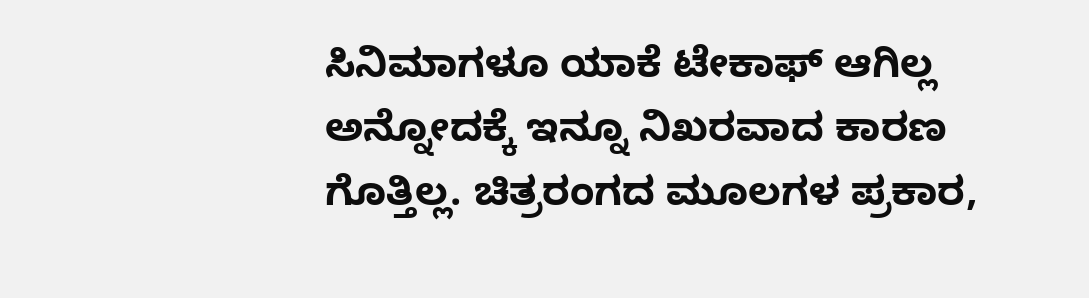ಸಿನಿಮಾಗಳೂ ಯಾಕೆ ಟೇಕಾಫ್ ಆಗಿಲ್ಲ ಅನ್ನೋದಕ್ಕೆ ಇನ್ನೂ ನಿಖರವಾದ ಕಾರಣ ಗೊತ್ತಿಲ್ಲ. ಚಿತ್ರರಂಗದ ಮೂಲಗಳ ಪ್ರಕಾರ,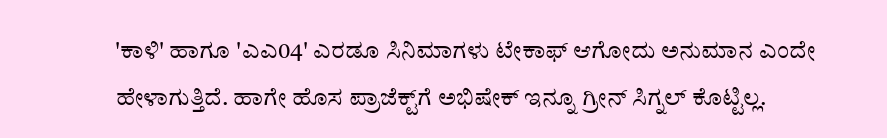'ಕಾಳಿ' ಹಾಗೂ 'ಎಎ04' ಎರಡೂ ಸಿನಿಮಾಗಳು ಟೇಕಾಫ್ ಆಗೋದು ಅನುಮಾನ ಎಂದೇ ಹೇಳಾಗುತ್ತಿದೆ. ಹಾಗೇ ಹೊಸ ಪ್ರಾಜೆಕ್ಟ್‌ಗೆ ಅಭಿಷೇಕ್ ಇನ್ನೂ ಗ್ರೀನ್ ಸಿಗ್ನಲ್ ಕೊಟ್ಟಿಲ್ಲ.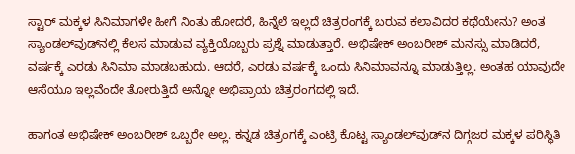ಸ್ಟಾರ್ ಮಕ್ಕಳ ಸಿನಿಮಾಗಳೇ ಹೀಗೆ ನಿಂತು ಹೋದರೆ, ಹಿನ್ನೆಲೆ ಇಲ್ಲದೆ ಚಿತ್ರರಂಗಕ್ಕೆ ಬರುವ ಕಲಾವಿದರ ಕಥೆಯೇನು? ಅಂತ ಸ್ಯಾಂಡಲ್‌ವುಡ್‌ನಲ್ಲಿ ಕೆಲಸ ಮಾಡುವ ವ್ಯಕ್ತಿಯೊಬ್ಬರು ಪ್ರಶ್ನೆ ಮಾಡುತ್ತಾರೆ. ಅಭಿಷೇಕ್ ಅಂಬರೀಶ್‌ ಮನಸ್ಸು ಮಾಡಿದರೆ, ವರ್ಷಕ್ಕೆ ಎರಡು ಸಿನಿಮಾ ಮಾಡಬಹುದು. ಆದರೆ, ಎರಡು ವರ್ಷಕ್ಕೆ ಒಂದು ಸಿನಿಮಾವನ್ನೂ ಮಾಡುತ್ತಿಲ್ಲ. ಅಂತಹ ಯಾವುದೇ ಆಸೆಯೂ ಇಲ್ಲವೆಂದೇ ತೋರುತ್ತಿದೆ ಅನ್ನೋ ಅಭಿಪ್ರಾಯ ಚಿತ್ರರಂಗದಲ್ಲಿ ಇದೆ.

ಹಾಗಂತ ಅಭಿಷೇಕ್ ಅಂಬರೀಶ್ ಒಬ್ಬರೇ ಅಲ್ಲ. ಕನ್ನಡ ಚಿತ್ರಂಗಕ್ಕೆ ಎಂಟ್ರಿ ಕೊಟ್ಟ ಸ್ಯಾಂಡಲ್‌ವುಡ್‌ನ ದಿಗ್ಗಜರ ಮಕ್ಕಳ ಪರಿಸ್ಥಿತಿ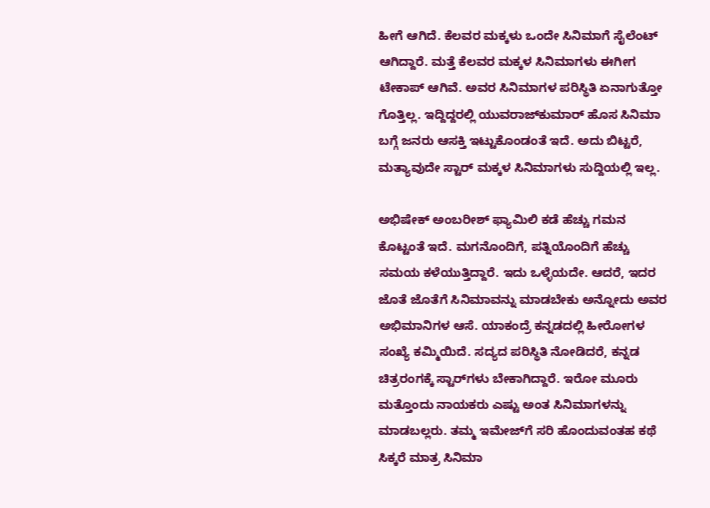ಹೀಗೆ ಆಗಿದೆ. ಕೆಲವರ ಮಕ್ಕಳು ಒಂದೇ ಸಿನಿಮಾಗೆ ಸೈಲೆಂಟ್ ಆಗಿದ್ದಾರೆ. ಮತ್ತೆ ಕೆಲವರ ಮಕ್ಕಳ ಸಿನಿಮಾಗಳು ಈಗೀಗ ಟೇಕಾಪ್ ಆಗಿವೆ. ಅವರ ಸಿನಿಮಾಗಳ ಪರಿಸ್ಥಿತಿ ಏನಾಗುತ್ತೋ ಗೊತ್ತಿಲ್ಲ. ಇದ್ದಿದ್ದರಲ್ಲಿ ಯುವರಾಜ್‌ಕುಮಾರ್ ಹೊಸ ಸಿನಿಮಾ ಬಗ್ಗೆ ಜನರು ಆಸಕ್ತಿ ಇಟ್ಟುಕೊಂಡಂತೆ ಇದೆ. ಅದು ಬಿಟ್ಟರೆ, ಮತ್ಯಾವುದೇ ಸ್ಟಾರ್ ಮಕ್ಕಳ ಸಿನಿಮಾಗಳು ಸುದ್ದಿಯಲ್ಲಿ ಇಲ್ಲ.

ಅಭಿಷೇಕ್ ಅಂಬರೀಶ್ ಫ್ಯಾಮಿಲಿ ಕಡೆ ಹೆಚ್ಚು ಗಮನ ಕೊಟ್ಟಂತೆ ಇದೆ. ಮಗನೊಂದಿಗೆ, ಪತ್ನಿಯೊಂದಿಗೆ ಹೆಚ್ಚು ಸಮಯ ಕಳೆಯುತ್ತಿದ್ದಾರೆ. ಇದು ಒಳ್ಳೆಯದೇ. ಆದರೆ, ಇದರ ಜೊತೆ ಜೊತೆಗೆ ಸಿನಿಮಾವನ್ನು ಮಾಡಬೇಕು ಅನ್ನೋದು ಅವರ ಅಭಿಮಾನಿಗಳ ಆಸೆ. ಯಾಕಂದ್ರೆ ಕನ್ನಡದಲ್ಲಿ ಹೀರೋಗಳ ಸಂಖ್ಯೆ ಕಮ್ಮಿಯಿದೆ. ಸದ್ಯದ ಪರಿಸ್ಥಿತಿ ನೋಡಿದರೆ, ಕನ್ನಡ ಚಿತ್ರರಂಗಕ್ಕೆ ಸ್ಟಾರ್‌ಗಳು ಬೇಕಾಗಿದ್ದಾರೆ. ಇರೋ ಮೂರು ಮತ್ತೊಂದು ನಾಯಕರು ಎಷ್ಟು ಅಂತ ಸಿನಿಮಾಗಳನ್ನು ಮಾಡಬಲ್ಲರು. ತಮ್ಮ ಇಮೇಜ್‌ಗೆ ಸರಿ ಹೊಂದುವಂತಹ ಕಥೆ ಸಿಕ್ಕರೆ ಮಾತ್ರ ಸಿನಿಮಾ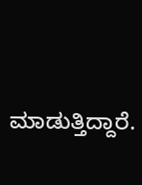ಮಾಡುತ್ತಿದ್ದಾರೆ.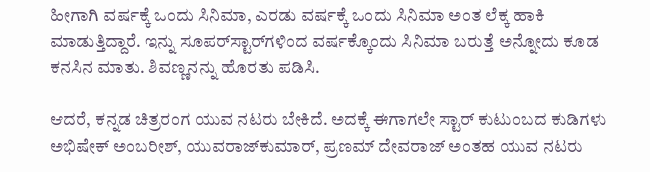ಹೀಗಾಗಿ ವರ್ಷಕ್ಕೆ ಒಂದು ಸಿನಿಮಾ, ಎರಡು ವರ್ಷಕ್ಕೆ ಒಂದು ಸಿನಿಮಾ ಅಂತ ಲೆಕ್ಕ ಹಾಕಿ ಮಾಡುತ್ತಿದ್ದಾರೆ. ಇನ್ನು ಸೂಪರ್‌ಸ್ಟಾರ್‌ಗಳಿಂದ ವರ್ಷಕ್ಕೊಂದು ಸಿನಿಮಾ ಬರುತ್ತೆ ಅನ್ನೋದು ಕೂಡ ಕನಸಿನ ಮಾತು. ಶಿವಣ್ಣನನ್ನು ಹೊರತು ಪಡಿಸಿ.

ಆದರೆ, ಕನ್ನಡ ಚಿತ್ರರಂಗ ಯುವ ನಟರು ಬೇಕಿದೆ. ಅದಕ್ಕೆ ಈಗಾಗಲೇ ಸ್ಟಾರ್ ಕುಟುಂಬದ ಕುಡಿಗಳು ಅಭಿಷೇಕ್ ಅಂಬರೀಶ್, ಯುವರಾಜ್‌ಕುಮಾರ್, ಪ್ರಣಮ್ ದೇವರಾಜ್ ಅಂತಹ ಯುವ ನಟರು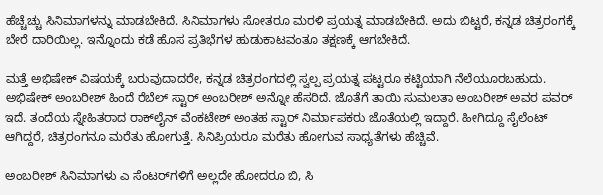ಹೆಚ್ಚೆಚ್ಚು ಸಿನಿಮಾಗಳನ್ನು ಮಾಡಬೇಕಿದೆ. ಸಿನಿಮಾಗಳು ಸೋತರೂ ಮರಳಿ ಪ್ರಯತ್ನ ಮಾಡಬೇಕಿದೆ. ಅದು ಬಿಟ್ಟರೆ, ಕನ್ನಡ ಚಿತ್ರರಂಗಕ್ಕೆ ಬೇರೆ ದಾರಿಯಿಲ್ಲ. ಇನ್ನೊಂದು ಕಡೆ ಹೊಸ ಪ್ರತಿಭೆಗಳ ಹುಡುಕಾಟವಂತೂ ತಕ್ಷಣಕ್ಕೆ ಆಗಬೇಕಿದೆ.

ಮತ್ತೆ ಅಭಿಷೇಕ್ ವಿಷಯಕ್ಕೆ ಬರುವುದಾದರೇ, ಕನ್ನಡ ಚಿತ್ರರಂಗದಲ್ಲಿ ಸ್ವಲ್ಪ ಪ್ರಯತ್ನ ಪಟ್ಟರೂ ಕಟ್ಟಿಯಾಗಿ ನೆಲೆಯೂರಬಹುದು. ಅಭಿಷೇಕ್ ಅಂಬರೀಶ್ ಹಿಂದೆ ರೆಬೆಲ್ ಸ್ಟಾರ್ ಅಂಬರೀಶ್ ಅನ್ನೋ ಹೆಸರಿದೆ. ಜೊತೆಗೆ ತಾಯಿ ಸುಮಲತಾ ಅಂಬರೀಶ್ ಅವರ ಪವರ್‌ ಇದೆ. ತಂದೆಯ ಸ್ನೇಹಿತರಾದ ರಾಕ್‌ಲೈನ್‌ ವೆಂಕಟೇಶ್ ಅಂತಹ ಸ್ಟಾರ್ ನಿರ್ಮಾಪಕರು ಜೊತೆಯಲ್ಲಿ ಇದ್ದಾರೆ. ಹೀಗಿದ್ದೂ ಸೈಲೆಂಟ್ ಆಗಿದ್ದರೆ, ಚಿತ್ರರಂಗನೂ ಮರೆತು ಹೋಗುತ್ತೆ. ಸಿನಿಪ್ರಿಯರೂ ಮರೆತು ಹೋಗುವ ಸಾಧ್ಯತೆಗಳು ಹೆಚ್ಚಿವೆ.

ಅಂಬರೀಶ್ ಸಿನಿಮಾಗಳು ಎ ಸೆಂಟರ್‌ಗಳಿಗೆ ಅಲ್ಲದೇ ಹೋದರೂ ಬಿ, ಸಿ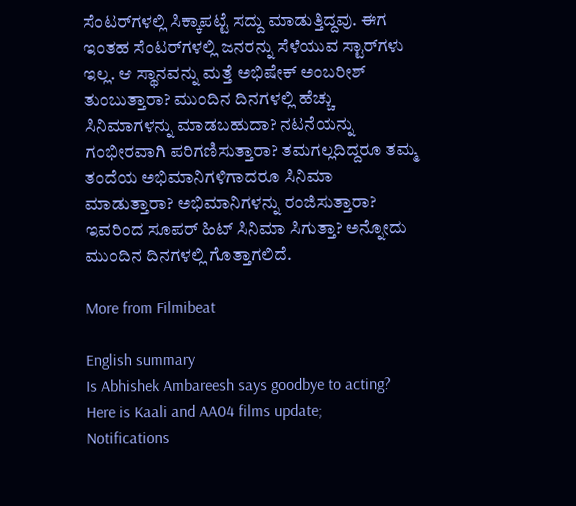ಸೆಂಟರ್‌ಗಳಲ್ಲಿ ಸಿಕ್ಕಾಪಟ್ಟೆ ಸದ್ದು ಮಾಡುತ್ತಿದ್ದವು. ಈಗ ಇಂತಹ ಸೆಂಟರ್‌ಗಳಲ್ಲಿ ಜನರನ್ನು ಸೆಳೆಯುವ ಸ್ಟಾರ್‌ಗಳು ಇಲ್ಲ. ಆ ಸ್ಥಾನವನ್ನು ಮತ್ತೆ ಅಭಿಷೇಕ್ ಅಂಬರೀಶ್ ತುಂಬುತ್ತಾರಾ? ಮುಂದಿನ ದಿನಗಳಲ್ಲಿ ಹೆಚ್ಚು ಸಿನಿಮಾಗಳನ್ನು ಮಾಡಬಹುದಾ? ನಟನೆಯನ್ನು ಗಂಭೀರವಾಗಿ ಪರಿಗಣಿಸುತ್ತಾರಾ? ತಮಗಲ್ಲದಿದ್ದರೂ ತಮ್ಮ ತಂದೆಯ ಅಭಿಮಾನಿಗಳಿಗಾದರೂ ಸಿನಿಮಾ ಮಾಡುತ್ತಾರಾ? ಅಭಿಮಾನಿಗಳನ್ನು ರಂಜಿಸುತ್ತಾರಾ? ಇವರಿಂದ ಸೂಪರ್ ಹಿಟ್ ಸಿನಿಮಾ ಸಿಗುತ್ತಾ? ಅನ್ನೋದು ಮುಂದಿನ ದಿನಗಳಲ್ಲಿ ಗೊತ್ತಾಗಲಿದೆ.

More from Filmibeat

English summary
Is Abhishek Ambareesh says goodbye to acting? Here is Kaali and AA04 films update;
Notifications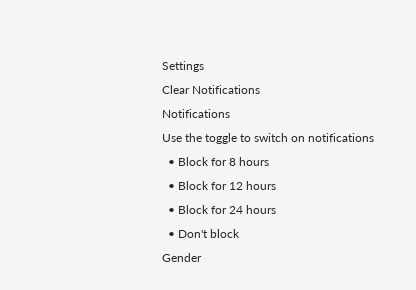Settings
Clear Notifications
Notifications
Use the toggle to switch on notifications
  • Block for 8 hours
  • Block for 12 hours
  • Block for 24 hours
  • Don't block
Gender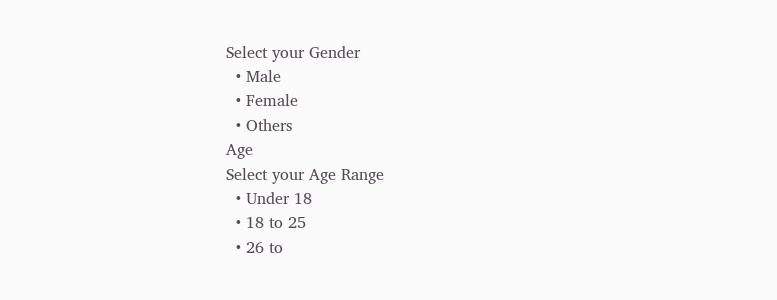Select your Gender
  • Male
  • Female
  • Others
Age
Select your Age Range
  • Under 18
  • 18 to 25
  • 26 to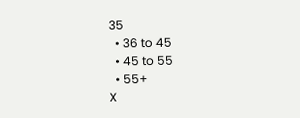35
  • 36 to 45
  • 45 to 55
  • 55+
X